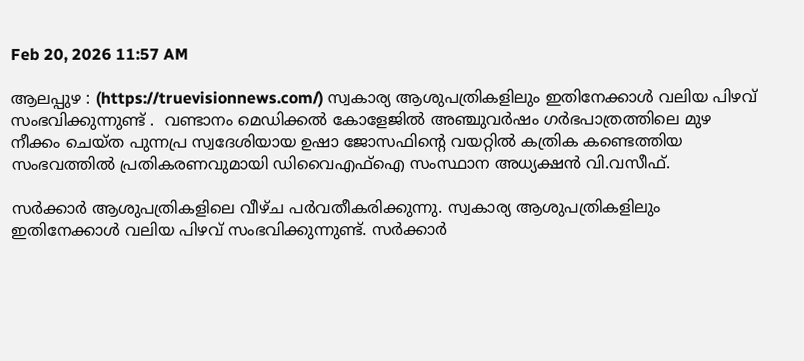Feb 20, 2026 11:57 AM

ആലപ്പുഴ : (https://truevisionnews.com/) സ്വകാര്യ ആശുപത്രികളിലും ഇതിനേക്കാൾ വലിയ പിഴവ് സംഭവിക്കുന്നുണ്ട് .  വണ്ടാനം മെഡിക്കൽ കോളേജിൽ അ‍ഞ്ചുവര്‍ഷം ഗര്‍ഭപാത്രത്തിലെ മുഴ നീക്കം ചെയ്ത പുന്നപ്ര സ്വദേശിയായ ഉഷാ ജോസഫിന്‍റെ വയറ്റിൽ കത്രിക കണ്ടെത്തിയ സംഭവത്തിൽ പ്രതികരണവുമായി ഡിവൈഎഫ്ഐ സംസ്ഥാന അധ്യക്ഷൻ വി.വസീഫ്.

സർക്കാർ ആശുപത്രികളിലെ വീഴ്ച പർവതീകരിക്കുന്നു. സ്വകാര്യ ആശുപത്രികളിലും ഇതിനേക്കാൾ വലിയ പിഴവ് സംഭവിക്കുന്നുണ്ട്. സർക്കാർ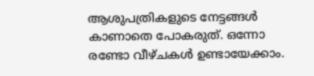ആശുപത്രികളുടെ നേട്ടങ്ങൾ കാണാതെ പോകരുത്. ഒന്നോ രണ്ടോ വീഴ്ചകൾ ഉണ്ടായേക്കാം.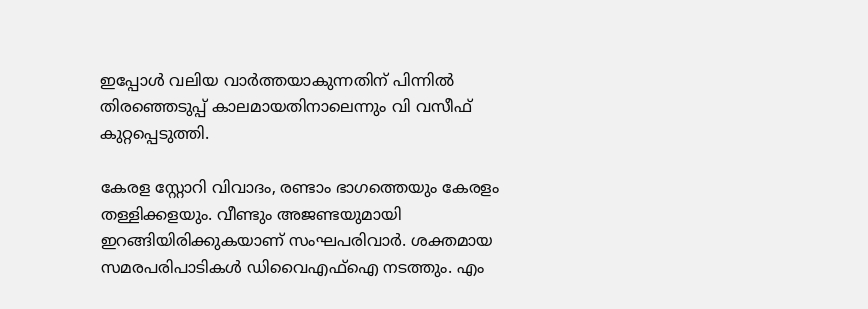ഇപ്പോൾ വലിയ വാർത്തയാകുന്നതിന് പിന്നിൽ തിരഞ്ഞെടുപ്പ് കാലമായതിനാലെന്നും വി വസീഫ് കുറ്റപ്പെടുത്തി.

കേരള സ്റ്റോറി വിവാദം, രണ്ടാം ഭാഗത്തെയും കേരളം തള്ളിക്കളയും. വീണ്ടും അജണ്ടയുമായി ഇറങ്ങിയിരിക്കുകയാണ് സംഘപരിവാർ. ശക്തമായ സമരപരിപാടികൾ ഡിവൈഎഫ്ഐ നടത്തും. എം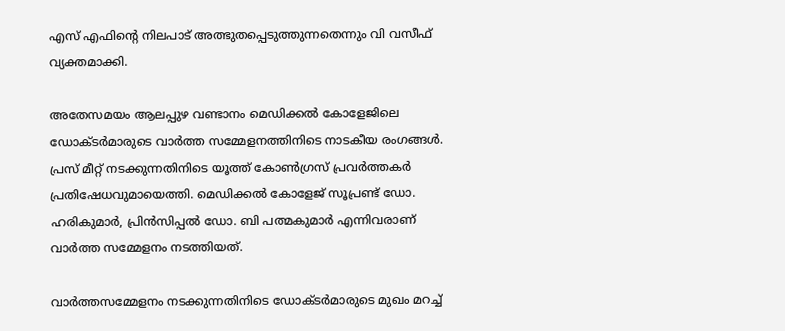എസ് എഫിന്റെ നിലപാട് അത്ഭുതപ്പെടുത്തുന്നതെന്നും വി വസീഫ് വ്യക്തമാക്കി.

അതേസമയം ആലപ്പുഴ വണ്ടാനം മെഡിക്കൽ കോളേജിലെ ഡോക്ടർമാരുടെ വാർത്ത സമ്മേളനത്തിനിടെ നാടകീയ രംഗങ്ങൾ. പ്രസ് മീറ്റ് നടക്കുന്നതിനിടെ യൂത്ത് കോൺഗ്രസ് പ്രവർത്തകർ പ്രതിഷേധവുമായെത്തി. മെഡിക്കൽ കോളേജ് സൂപ്രണ്ട് ഡോ. ഹരികുമാർ, പ്രിൻസിപ്പൽ ഡോ. ബി പത്മകുമാർ എന്നിവരാണ് വാർത്ത സമ്മേളനം നടത്തിയത്.

വാർത്തസമ്മേളനം നടക്കുന്നതിനിടെ ഡോക്ടർമാരുടെ മുഖം മറച്ച്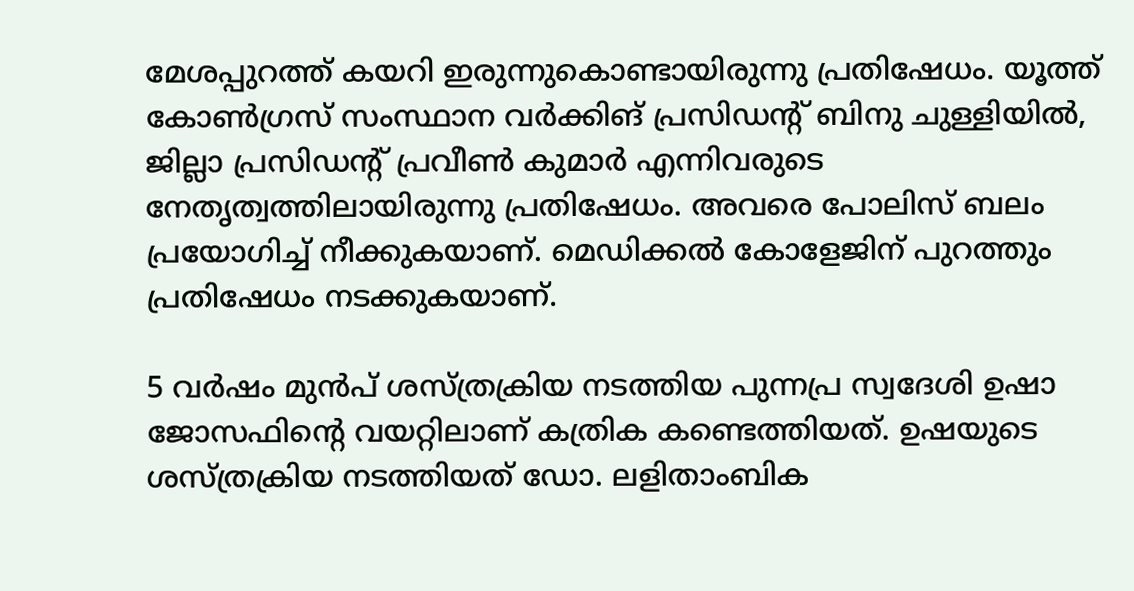മേശപ്പുറത്ത് കയറി ഇരുന്നുകൊണ്ടായിരുന്നു പ്രതിഷേധം. യൂത്ത് കോൺഗ്രസ്‌ സംസ്ഥാന വർക്കിങ് പ്രസിഡന്റ് ബിനു ചുള്ളിയിൽ, ജില്ലാ പ്രസിഡന്റ്‌ പ്രവീൺ കുമാർ എന്നിവരുടെ നേതൃത്വത്തിലായിരുന്നു പ്രതിഷേധം. അവരെ പോലിസ് ബലം പ്രയോഗിച്ച് നീക്കുകയാണ്. മെഡിക്കൽ കോളേജിന് പുറത്തും പ്രതിഷേധം നടക്കുകയാണ്.

5 വർഷം മുൻപ് ശസ്ത്രക്രിയ നടത്തിയ പുന്നപ്ര സ്വദേശി ഉഷാ ജോസഫിന്റെ വയറ്റിലാണ് കത്രിക കണ്ടെത്തിയത്. ഉഷയുടെ ശസ്ത്രക്രിയ നടത്തിയത് ഡോ. ലളിതാംബിക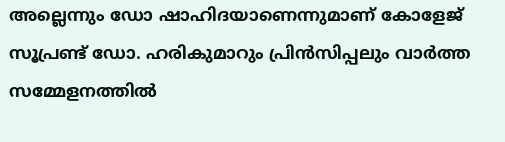അല്ലെന്നും ഡോ ഷാഹിദയാണെന്നുമാണ് കോളേജ് സൂപ്രണ്ട് ഡോ. ഹരികുമാറും പ്രിൻസിപ്പലും വാർത്ത സമ്മേളനത്തിൽ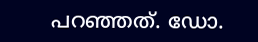പറഞ്ഞത്. ഡോ.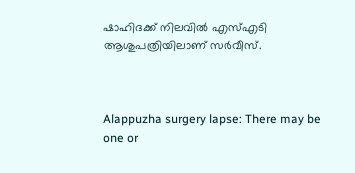ഷാഹിദക്ക് നിലവിൽ എസ്എടി ആശുപത്രിയിലാണ് സർവീസ്.



Alappuzha surgery lapse: There may be one or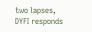two lapses, DYFI responds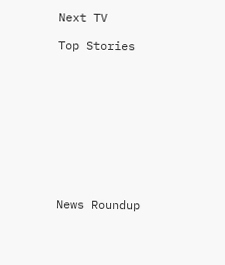Next TV

Top Stories










News Roundup